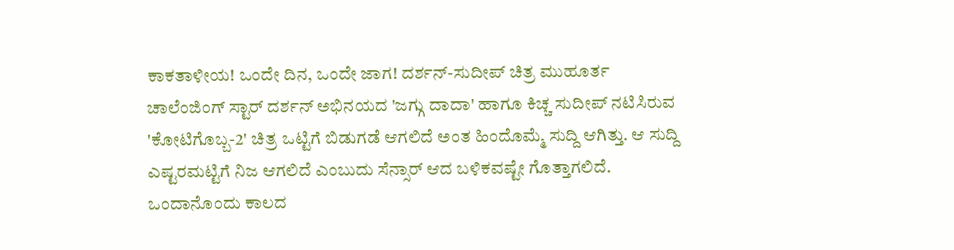ಕಾಕತಾಳೀಯ! ಒಂದೇ ದಿನ, ಒಂದೇ ಜಾಗ! ದರ್ಶನ್-ಸುದೀಪ್ ಚಿತ್ರ ಮುಹೂರ್ತ
ಚಾಲೆಂಜಿಂಗ್ ಸ್ಟಾರ್ ದರ್ಶನ್ ಅಭಿನಯದ 'ಜಗ್ಗು ದಾದಾ' ಹಾಗೂ ಕಿಚ್ಚ ಸುದೀಪ್ ನಟಿಸಿರುವ 'ಕೋಟಿಗೊಬ್ಬ-2' ಚಿತ್ರ ಒಟ್ಟಿಗೆ ಬಿಡುಗಡೆ ಆಗಲಿದೆ ಅಂತ ಹಿಂದೊಮ್ಮೆ ಸುದ್ದಿ ಆಗಿತ್ತು. ಆ ಸುದ್ದಿ ಎಷ್ಟರಮಟ್ಟಿಗೆ ನಿಜ ಆಗಲಿದೆ ಎಂಬುದು ಸೆನ್ಸಾರ್ ಆದ ಬಳಿಕವಷ್ಟೇ ಗೊತ್ತಾಗಲಿದೆ.
ಒಂದಾನೊಂದು ಕಾಲದ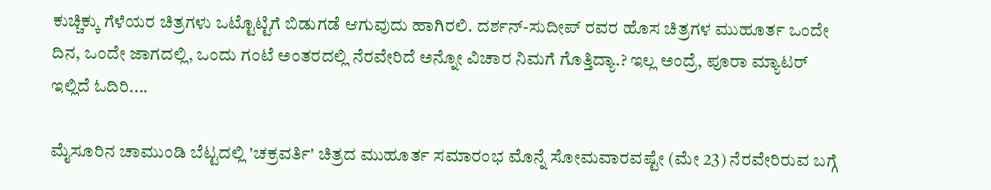ಕುಚ್ಚಿಕ್ಕು ಗೆಳೆಯರ ಚಿತ್ರಗಳು ಒಟ್ಟೊಟ್ಟಿಗೆ ಬಿಡುಗಡೆ ಆಗುವುದು ಹಾಗಿರಲಿ. ದರ್ಶನ್-ಸುದೀಪ್ ರವರ ಹೊಸ ಚಿತ್ರಗಳ ಮುಹೂರ್ತ ಒಂದೇ ದಿನ, ಒಂದೇ ಜಾಗದಲ್ಲಿ, ಒಂದು ಗಂಟೆ ಅಂತರದಲ್ಲಿ ನೆರವೇರಿದೆ ಅನ್ನೋ ವಿಚಾರ ನಿಮಗೆ ಗೊತ್ತಿದ್ಯಾ.? ಇಲ್ಲ ಅಂದ್ರೆ, ಪೂರಾ ಮ್ಯಾಟರ್ ಇಲ್ಲಿದೆ ಓದಿರಿ....

ಮೈಸೂರಿನ ಚಾಮುಂಡಿ ಬೆಟ್ಟದಲ್ಲಿ 'ಚಕ್ರವರ್ತಿ' ಚಿತ್ರದ ಮುಹೂರ್ತ ಸಮಾರಂಭ ಮೊನ್ನೆ ಸೋಮವಾರವಷ್ಟೇ (ಮೇ 23) ನೆರವೇರಿರುವ ಬಗ್ಗೆ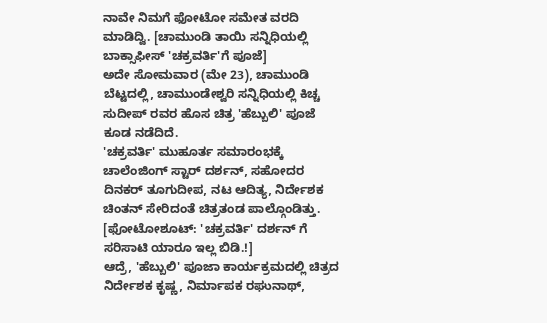ನಾವೇ ನಿಮಗೆ ಫೋಟೋ ಸಮೇತ ವರದಿ ಮಾಡಿದ್ವಿ. [ಚಾಮುಂಡಿ ತಾಯಿ ಸನ್ನಿಧಿಯಲ್ಲಿ ಬಾಕ್ಸಾಫೀಸ್ 'ಚಕ್ರವರ್ತಿ'ಗೆ ಪೂಜೆ]
ಅದೇ ಸೋಮವಾರ (ಮೇ 23), ಚಾಮುಂಡಿ ಬೆಟ್ಟದಲ್ಲಿ, ಚಾಮುಂಡೇಶ್ವರಿ ಸನ್ನಿಧಿಯಲ್ಲಿ ಕಿಚ್ಚ ಸುದೀಪ್ ರವರ ಹೊಸ ಚಿತ್ರ 'ಹೆಬ್ಬುಲಿ' ಪೂಜೆ ಕೂಡ ನಡೆದಿದೆ.
'ಚಕ್ರವರ್ತಿ' ಮುಹೂರ್ತ ಸಮಾರಂಭಕ್ಕೆ ಚಾಲೆಂಜಿಂಗ್ ಸ್ಟಾರ್ ದರ್ಶನ್, ಸಹೋದರ ದಿನಕರ್ ತೂಗುದೀಪ, ನಟ ಆದಿತ್ಯ, ನಿರ್ದೇಶಕ ಚಿಂತನ್ ಸೇರಿದಂತೆ ಚಿತ್ರತಂಡ ಪಾಲ್ಗೊಂಡಿತ್ತು. [ಫೋಟೋಶೂಟ್: 'ಚಕ್ರವರ್ತಿ' ದರ್ಶನ್ ಗೆ ಸರಿಸಾಟಿ ಯಾರೂ ಇಲ್ಲ ಬಿಡಿ.!]
ಆದ್ರೆ, 'ಹೆಬ್ಬುಲಿ' ಪೂಜಾ ಕಾರ್ಯಕ್ರಮದಲ್ಲಿ ಚಿತ್ರದ ನಿರ್ದೇಶಕ ಕೃಷ್ಣ, ನಿರ್ಮಾಪಕ ರಘುನಾಥ್,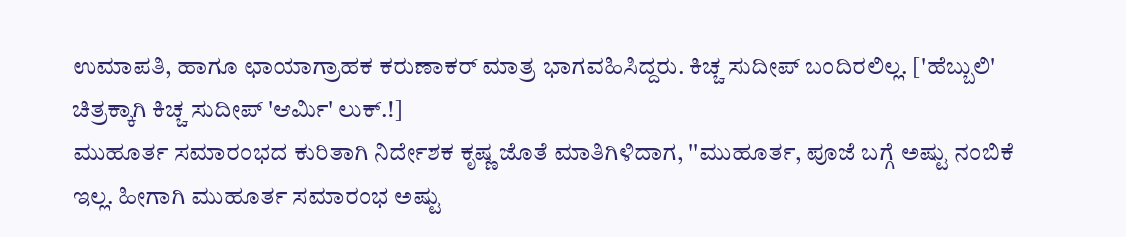ಉಮಾಪತಿ, ಹಾಗೂ ಛಾಯಾಗ್ರಾಹಕ ಕರುಣಾಕರ್ ಮಾತ್ರ ಭಾಗವಹಿಸಿದ್ದರು. ಕಿಚ್ಚ ಸುದೀಪ್ ಬಂದಿರಲಿಲ್ಲ. ['ಹೆಬ್ಬುಲಿ' ಚಿತ್ರಕ್ಕಾಗಿ ಕಿಚ್ಚ ಸುದೀಪ್ 'ಆರ್ಮಿ' ಲುಕ್.!]
ಮುಹೂರ್ತ ಸಮಾರಂಭದ ಕುರಿತಾಗಿ ನಿರ್ದೇಶಕ ಕೃಷ್ಣ ಜೊತೆ ಮಾತಿಗಿಳಿದಾಗ, ''ಮುಹೂರ್ತ, ಪೂಜೆ ಬಗ್ಗೆ ಅಷ್ಟು ನಂಬಿಕೆ ಇಲ್ಲ. ಹೀಗಾಗಿ ಮುಹೂರ್ತ ಸಮಾರಂಭ ಅಷ್ಟು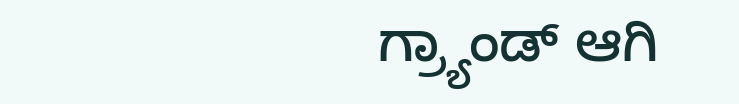ಗ್ರ್ಯಾಂಡ್ ಆಗಿ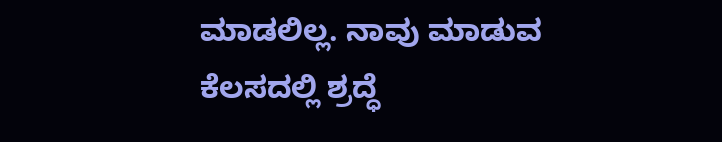ಮಾಡಲಿಲ್ಲ. ನಾವು ಮಾಡುವ ಕೆಲಸದಲ್ಲಿ ಶ್ರದ್ಧೆ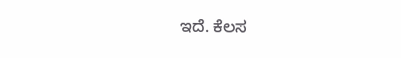ಇದೆ. ಕೆಲಸ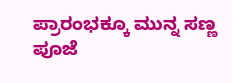ಪ್ರಾರಂಭಕ್ಕೂ ಮುನ್ನ ಸಣ್ಣ ಪೂಜೆ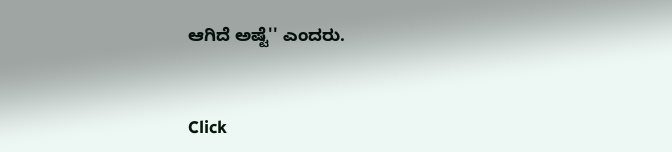ಆಗಿದೆ ಅಷ್ಟೆ'' ಎಂದರು.


Click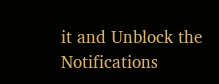it and Unblock the Notifications